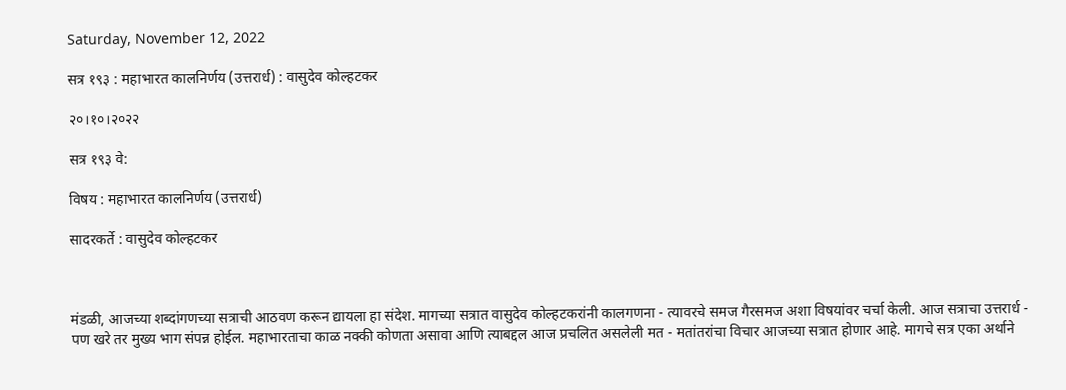Saturday, November 12, 2022

सत्र १९३ : महाभारत कालनिर्णय (उत्तरार्ध) : वासुदेव कोल्हटकर

२०।१०।२०२२

सत्र १९३ वे:

विषय : महाभारत कालनिर्णय (उत्तरार्ध)

सादरकर्ते : वासुदेव कोल्हटकर



मंडळी, आजच्या शब्दांगणच्या सत्राची आठवण करून द्यायला हा संदेश. मागच्या सत्रात वासुदेव कोल्हटकरांनी कालगणना - त्यावरचे समज गैरसमज अशा विषयांवर चर्चा केली. आज सत्राचा उत्तरार्ध - पण खरे तर मुख्य भाग संपन्न होईल. महाभारताचा काळ नक्की कोणता असावा आणि त्याबद्दल आज प्रचलित असलेली मत - मतांतरांचा विचार आजच्या सत्रात होणार आहे. मागचे सत्र एका अर्थाने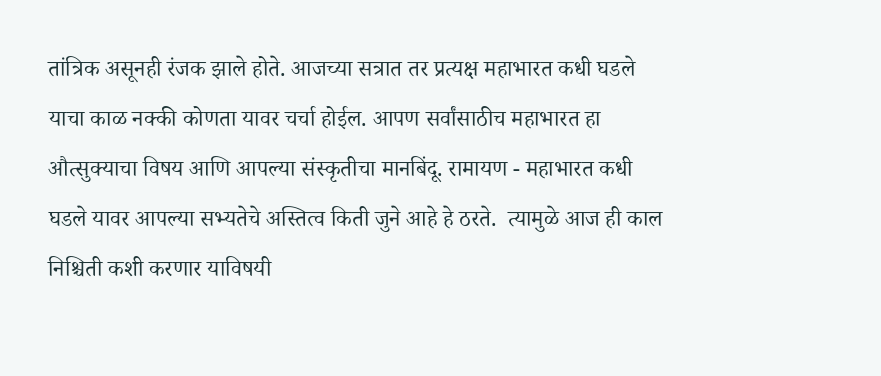तांत्रिक असूनही रंजक झाले होते. आजच्या सत्रात तर प्रत्यक्ष महाभारत कधी घडले याचा काळ नक्की कोणता यावर चर्चा होईल. आपण सर्वांसाठीच महाभारत हा औत्सुक्याचा विषय आणि आपल्या संस्कृतीचा मानबिंदू. रामायण - महाभारत कधी घडले यावर आपल्या सभ्यतेचे अस्तित्व किती जुने आहे हे ठरते.  त्यामुळे आज ही काल निश्चिती कशी करणार याविषयी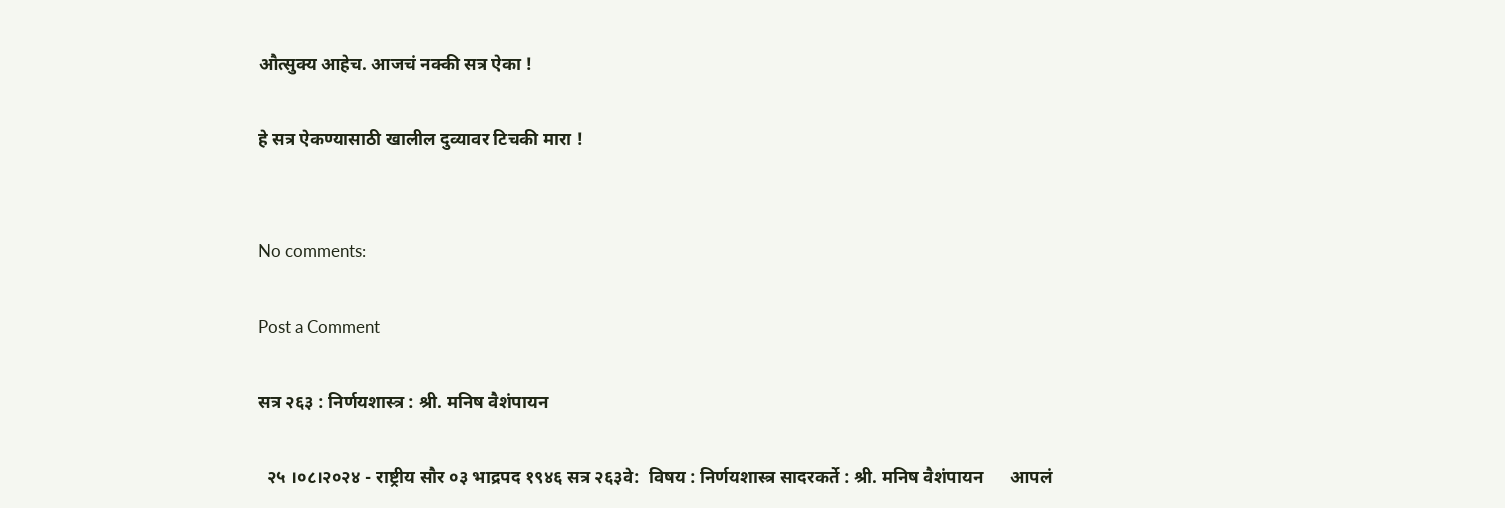औत्सुक्य आहेच. आजचं नक्की सत्र ऐका !

हे सत्र ऐकण्यासाठी खालील दुव्यावर टिचकी मारा !


No comments:

Post a Comment

सत्र २६३ : निर्णयशास्त्र : श्री. मनिष वैशंपायन

  २५ ।०८।२०२४ - राष्ट्रीय सौर ०३ भाद्रपद १९४६ सत्र २६३वे:  विषय : निर्णयशास्त्र सादरकर्ते : श्री. मनिष वैशंपायन      आपलं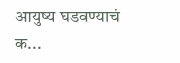आयुष्य घडवण्याचं क...